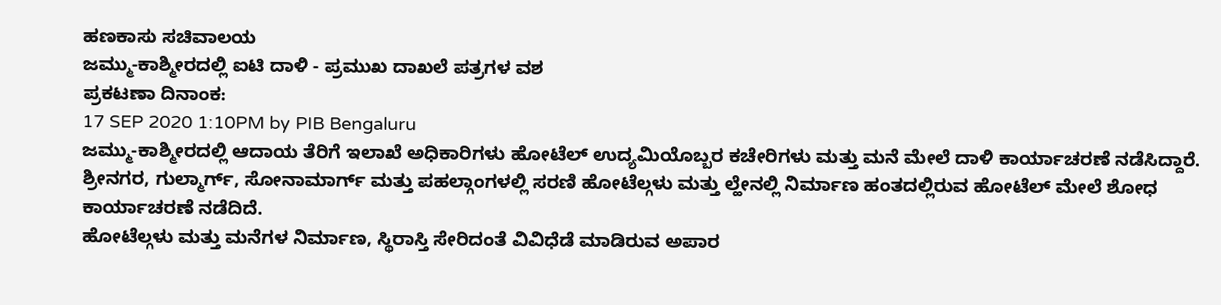ಹಣಕಾಸು ಸಚಿವಾಲಯ
ಜಮ್ಮು-ಕಾಶ್ಮೀರದಲ್ಲಿ ಐಟಿ ದಾಳಿ - ಪ್ರಮುಖ ದಾಖಲೆ ಪತ್ರಗಳ ವಶ
ಪ್ರಕಟಣಾ ದಿನಾಂಕ:
17 SEP 2020 1:10PM by PIB Bengaluru
ಜಮ್ಮು-ಕಾಶ್ಮೀರದಲ್ಲಿ ಆದಾಯ ತೆರಿಗೆ ಇಲಾಖೆ ಅಧಿಕಾರಿಗಳು ಹೋಟೆಲ್ ಉದ್ಯಮಿಯೊಬ್ಬರ ಕಚೇರಿಗಳು ಮತ್ತು ಮನೆ ಮೇಲೆ ದಾಳಿ ಕಾರ್ಯಾಚರಣೆ ನಡೆಸಿದ್ದಾರೆ. ಶ್ರೀನಗರ, ಗುಲ್ಮಾರ್ಗ್, ಸೋನಾಮಾರ್ಗ್ ಮತ್ತು ಪಹಲ್ಗಾಂಗಳಲ್ಲಿ ಸರಣಿ ಹೋಟೆಲ್ಗಳು ಮತ್ತು ಲ್ಹೇನಲ್ಲಿ ನಿರ್ಮಾಣ ಹಂತದಲ್ಲಿರುವ ಹೋಟೆಲ್ ಮೇಲೆ ಶೋಧ ಕಾರ್ಯಾಚರಣೆ ನಡೆದಿದೆ.
ಹೋಟೆಲ್ಗಳು ಮತ್ತು ಮನೆಗಳ ನಿರ್ಮಾಣ, ಸ್ಥಿರಾಸ್ತಿ ಸೇರಿದಂತೆ ವಿವಿಧೆಡೆ ಮಾಡಿರುವ ಅಪಾರ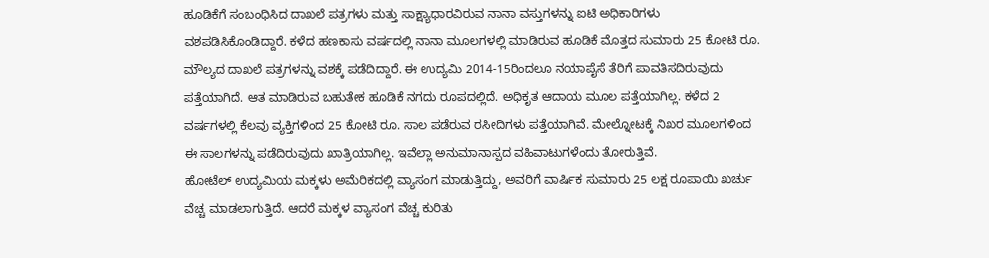ಹೂಡಿಕೆಗೆ ಸಂಬಂಧಿಸಿದ ದಾಖಲೆ ಪತ್ರಗಳು ಮತ್ತು ಸಾಕ್ಷ್ಯಾಧಾರವಿರುವ ನಾನಾ ವಸ್ತುಗಳನ್ನು ಐಟಿ ಅಧಿಕಾರಿಗಳು ವಶಪಡಿಸಿಕೊಂಡಿದ್ದಾರೆ. ಕಳೆದ ಹಣಕಾಸು ವರ್ಷದಲ್ಲಿ ನಾನಾ ಮೂಲಗಳಲ್ಲಿ ಮಾಡಿರುವ ಹೂಡಿಕೆ ಮೊತ್ತದ ಸುಮಾರು 25 ಕೋಟಿ ರೂ. ಮೌಲ್ಯದ ದಾಖಲೆ ಪತ್ರಗಳನ್ನು ವಶಕ್ಕೆ ಪಡೆದಿದ್ದಾರೆ. ಈ ಉದ್ಯಮಿ 2014-15ರಿಂದಲೂ ನಯಾಪೈಸೆ ತೆರಿಗೆ ಪಾವತಿಸದಿರುವುದು ಪತ್ತೆಯಾಗಿದೆ. ಆತ ಮಾಡಿರುವ ಬಹುತೇಕ ಹೂಡಿಕೆ ನಗದು ರೂಪದಲ್ಲಿದೆ. ಅಧಿಕೃತ ಆದಾಯ ಮೂಲ ಪತ್ತೆಯಾಗಿಲ್ಲ. ಕಳೆದ 2 ವರ್ಷಗಳಲ್ಲಿ ಕೆಲವು ವ್ಯಕ್ತಿಗಳಿಂದ 25 ಕೋಟಿ ರೂ. ಸಾಲ ಪಡೆರುವ ರಸೀದಿಗಳು ಪತ್ತೆಯಾಗಿವೆ. ಮೇಲ್ನೋಟಕ್ಕೆ ನಿಖರ ಮೂಲಗಳಿಂದ ಈ ಸಾಲಗಳನ್ನು ಪಡೆದಿರುವುದು ಖಾತ್ರಿಯಾಗಿಲ್ಲ. ಇವೆಲ್ಲಾ ಅನುಮಾನಾಸ್ಪದ ವಹಿವಾಟುಗಳೆಂದು ತೋರುತ್ತಿವೆ.
ಹೋಟೆಲ್ ಉದ್ಯಮಿಯ ಮಕ್ಕಳು ಅಮೆರಿಕದಲ್ಲಿ ವ್ಯಾಸಂಗ ಮಾಡುತ್ತಿದ್ದು, ಅವರಿಗೆ ವಾರ್ಷಿಕ ಸುಮಾರು 25 ಲಕ್ಷ ರೂಪಾಯಿ ಖರ್ಚು ವೆಚ್ಚ ಮಾಡಲಾಗುತ್ತಿದೆ. ಆದರೆ ಮಕ್ಕಳ ವ್ಯಾಸಂಗ ವೆಚ್ಚ ಕುರಿತು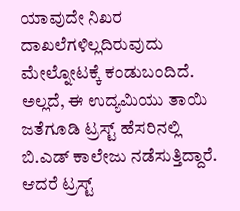ಯಾವುದೇ ನಿಖರ ದಾಖಲೆಗಳಿಲ್ಲದಿರುವುದು ಮೇಲ್ನೋಟಕ್ಕೆ ಕಂಡುಬಂದಿದೆ. ಅಲ್ಲದೆ, ಈ ಉದ್ಯಮಿಯು ತಾಯಿ ಜತೆಗೂಡಿ ಟ್ರಸ್ಟ್ ಹೆಸರಿನಲ್ಲಿ ಬಿ.ಎಡ್ ಕಾಲೇಜು ನಡೆಸುತ್ತಿದ್ದಾರೆ. ಆದರೆ ಟ್ರಸ್ಟ್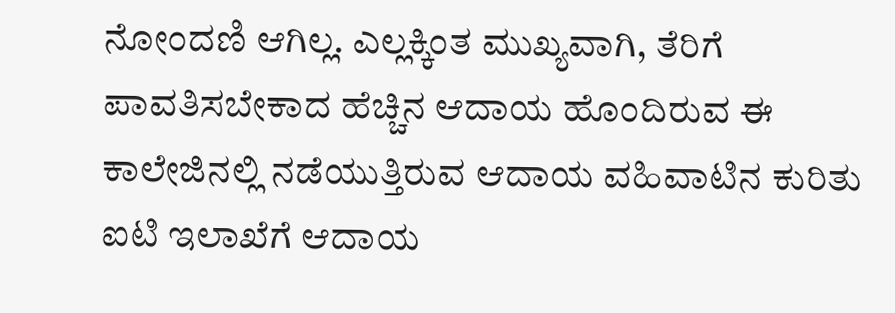ನೋಂದಣಿ ಆಗಿಲ್ಲ. ಎಲ್ಲಕ್ಕಿಂತ ಮುಖ್ಯವಾಗಿ, ತೆರಿಗೆ ಪಾವತಿಸಬೇಕಾದ ಹೆಚ್ಚಿನ ಆದಾಯ ಹೊಂದಿರುವ ಈ ಕಾಲೇಜಿನಲ್ಲಿ ನಡೆಯುತ್ತಿರುವ ಆದಾಯ ವಹಿವಾಟಿನ ಕುರಿತು ಐಟಿ ಇಲಾಖೆಗೆ ಆದಾಯ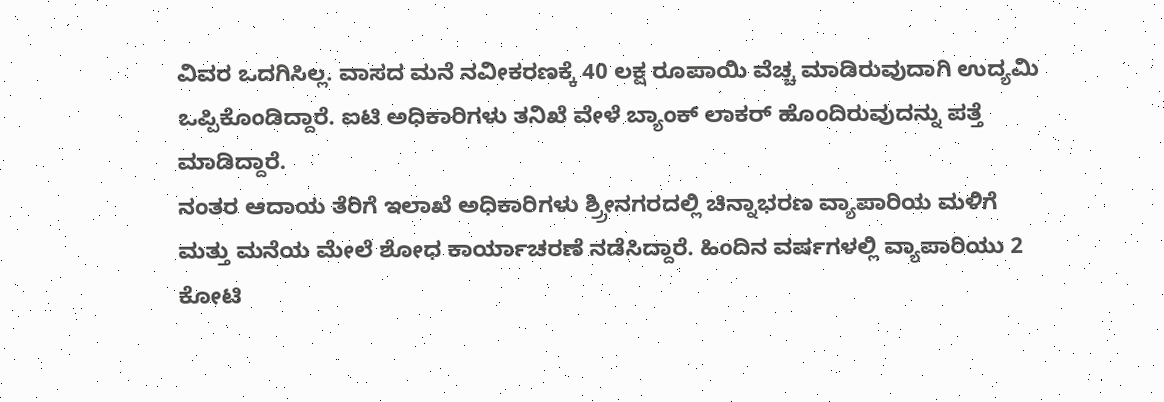ವಿವರ ಒದಗಿಸಿಲ್ಲ. ವಾಸದ ಮನೆ ನವೀಕರಣಕ್ಕೆ 40 ಲಕ್ಷ ರೂಪಾಯಿ ವೆಚ್ಚ ಮಾಡಿರುವುದಾಗಿ ಉದ್ಯಮಿ ಒಪ್ಪಿಕೊಂಡಿದ್ದಾರೆ. ಐಟಿ ಅಧಿಕಾರಿಗಳು ತನಿಖೆ ವೇಳೆ ಬ್ಯಾಂಕ್ ಲಾಕರ್ ಹೊಂದಿರುವುದನ್ನು ಪತ್ತೆ ಮಾಡಿದ್ದಾರೆ.
ನಂತರ ಆದಾಯ ತೆರಿಗೆ ಇಲಾಖೆ ಅಧಿಕಾರಿಗಳು ಶ್ರ್ರೀನಗರದಲ್ಲಿ ಚಿನ್ನಾಭರಣ ವ್ಯಾಪಾರಿಯ ಮಳಿಗೆ ಮತ್ತು ಮನೆಯ ಮೇಲೆ ಶೋಧ ಕಾರ್ಯಾಚರಣೆ ನಡೆಸಿದ್ದಾರೆ. ಹಿಂದಿನ ವರ್ಷಗಳಲ್ಲಿ ವ್ಯಾಪಾರಿಯು 2 ಕೋಟಿ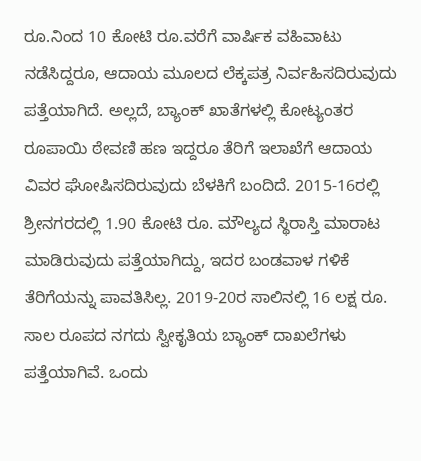ರೂ.ನಿಂದ 10 ಕೋಟಿ ರೂ.ವರೆಗೆ ವಾರ್ಷಿಕ ವಹಿವಾಟು ನಡೆಸಿದ್ದರೂ, ಆದಾಯ ಮೂಲದ ಲೆಕ್ಕಪತ್ರ ನಿರ್ವಹಿಸದಿರುವುದು ಪತ್ತೆಯಾಗಿದೆ. ಅಲ್ಲದೆ, ಬ್ಯಾಂಕ್ ಖಾತೆಗಳಲ್ಲಿ ಕೋಟ್ಯಂತರ ರೂಪಾಯಿ ಠೇವಣಿ ಹಣ ಇದ್ದರೂ ತೆರಿಗೆ ಇಲಾಖೆಗೆ ಆದಾಯ ವಿವರ ಘೋಷಿಸದಿರುವುದು ಬೆಳಕಿಗೆ ಬಂದಿದೆ. 2015-16ರಲ್ಲಿ ಶ್ರೀನಗರದಲ್ಲಿ 1.90 ಕೋಟಿ ರೂ. ಮೌಲ್ಯದ ಸ್ಥಿರಾಸ್ತಿ ಮಾರಾಟ ಮಾಡಿರುವುದು ಪತ್ತೆಯಾಗಿದ್ದು, ಇದರ ಬಂಡವಾಳ ಗಳಿಕೆ ತೆರಿಗೆಯನ್ನು ಪಾವತಿಸಿಲ್ಲ. 2019-20ರ ಸಾಲಿನಲ್ಲಿ 16 ಲಕ್ಷ ರೂ. ಸಾಲ ರೂಪದ ನಗದು ಸ್ವೀಕೃತಿಯ ಬ್ಯಾಂಕ್ ದಾಖಲೆಗಳು ಪತ್ತೆಯಾಗಿವೆ. ಒಂದು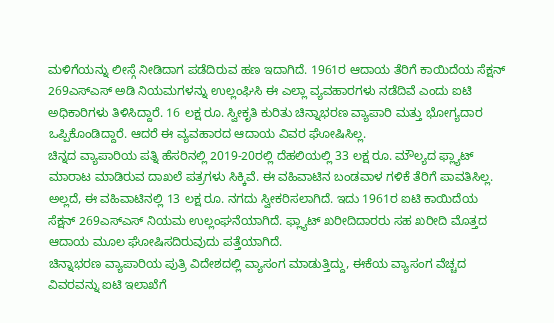ಮಳಿಗೆಯನ್ನು ಲೀಸ್ಗೆ ನೀಡಿದಾಗ ಪಡೆದಿರುವ ಹಣ ಇದಾಗಿದೆ. 1961ರ ಆದಾಯ ತೆರಿಗೆ ಕಾಯಿದೆಯ ಸೆಕ್ಷನ್ 269ಎಸ್ಎಸ್ ಅಡಿ ನಿಯಮಗಳನ್ನು ಉಲ್ಲಂಘಿಸಿ ಈ ಎಲ್ಲಾ ವ್ಯವಹಾರಗಳು ನಡೆದಿವೆ ಎಂದು ಐಟಿ ಅಧಿಕಾರಿಗಳು ತಿಳಿಸಿದ್ದಾರೆ. 16 ಲಕ್ಷ ರೂ. ಸ್ವೀಕೃತಿ ಕುರಿತು ಚಿನ್ನಾಭರಣ ವ್ಯಾಪಾರಿ ಮತ್ತು ಭೋಗ್ಯದಾರ ಒಪ್ಪಿಕೊಂಡಿದ್ದಾರೆ. ಆದರೆ ಈ ವ್ಯವಹಾರದ ಆದಾಯ ವಿವರ ಘೋಷಿಸಿಲ್ಲ.
ಚಿನ್ನದ ವ್ಯಾಪಾರಿಯ ಪತ್ನಿ ಹೆಸರಿನಲ್ಲಿ 2019-20ರಲ್ಲಿ ದೆಹಲಿಯಲ್ಲಿ 33 ಲಕ್ಷ ರೂ. ಮೌಲ್ಯದ ಫ್ಲ್ಯಾಟ್ ಮಾರಾಟ ಮಾಡಿರುವ ದಾಖಲೆ ಪತ್ರಗಳು ಸಿಕ್ಕಿವೆ. ಈ ವಹಿವಾಟಿನ ಬಂಡವಾಳ ಗಳಿಕೆ ತೆರಿಗೆ ಪಾವತಿಸಿಲ್ಲ. ಅಲ್ಲದೆ, ಈ ವಹಿವಾಟಿನಲ್ಲಿ 13 ಲಕ್ಷ ರೂ. ನಗದು ಸ್ವೀಕರಿಸಲಾಗಿದೆ. ಇದು 1961ರ ಐಟಿ ಕಾಯಿದೆಯ ಸೆಕ್ಷನ್ 269ಎಸ್ಎಸ್ ನಿಯಮ ಉಲ್ಲಂಘನೆಯಾಗಿದೆ. ಫ್ಲ್ಯಾಟ್ ಖರೀದಿದಾರರು ಸಹ ಖರೀದಿ ಮೊತ್ತದ ಆದಾಯ ಮೂಲ ಘೋಷಿಸದಿರುವುದು ಪತ್ತೆಯಾಗಿದೆ.
ಚಿನ್ನಾಭರಣ ವ್ಯಾಪಾರಿಯ ಪುತ್ರಿ ವಿದೇಶದಲ್ಲಿ ವ್ಯಾಸಂಗ ಮಾಡುತ್ತಿದ್ದು, ಈಕೆಯ ವ್ಯಾಸಂಗ ವೆಚ್ಚದ ವಿವರವನ್ನು ಐಟಿ ಇಲಾಖೆಗೆ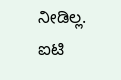ನೀಡಿಲ್ಲ. ಐಟಿ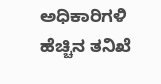ಅಧಿಕಾರಿಗಳಿ ಹೆಚ್ಚಿನ ತನಿಖೆ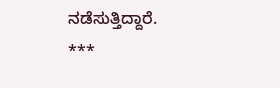ನಡೆಸುತ್ತಿದ್ದಾರೆ.
***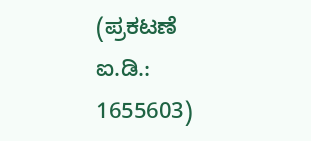(ಪ್ರಕಟಣೆ ಐ.ಡಿ.: 1655603)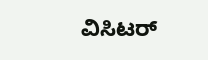ವಿಸಿಟರ್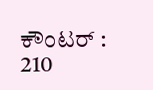ಕೌಂಟರ್ : 210